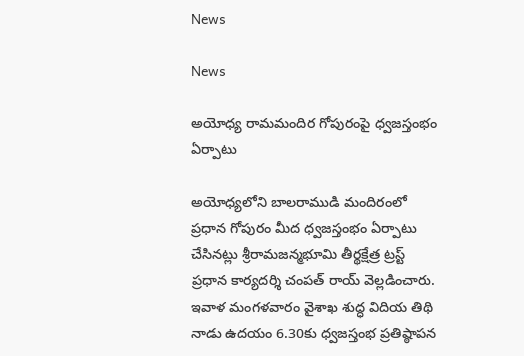News

News

అయోధ్య రామమందిర గోపురంపై ధ్వజస్తంభం ఏర్పాటు

అయోధ్యలోని బాలరాముడి మందిరంలో ప్రధాన గోపురం మీద ధ్వజస్తంభం ఏర్పాటు చేసినట్లు శ్రీరామజన్మభూమి తీర్థక్షేత్ర ట్రస్ట్ ప్రధాన కార్యదర్శి చంపత్ రాయ్ వెల్లడించారు. ఇవాళ మంగళవారం వైశాఖ శుద్ధ విదియ తిథి నాడు ఉదయం 6.30కు ధ్వజస్తంభ ప్రతిష్ఠాపన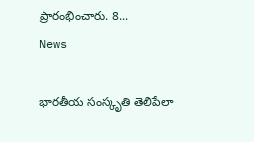ప్రారంభించారు. 8...
News

భారతీయ సంస్కృతి తెలిపేలా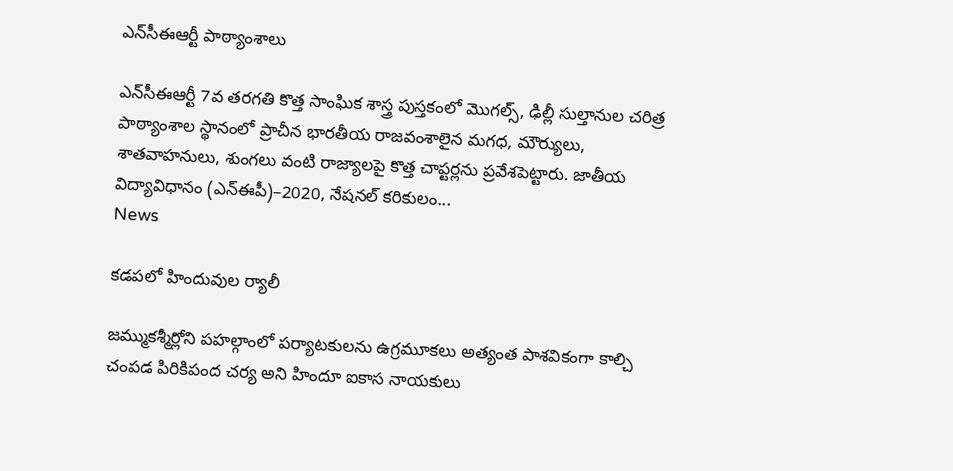ఎన్‌సీఈఆర్టీ పాఠ్యాంశాలు

ఎన్‌సీఈఆర్టీ 7వ తరగతి కొత్త సాంఘిక శాస్త్ర పుస్తకంలో మొగల్స్‌, ఢిల్లీ సుల్తానుల చరిత్ర పాఠ్యాంశాల స్థానంలో ప్రాచీన భారతీయ రాజవంశాలైన మగధ, మౌర్యులు, శాతవాహనులు, శుంగలు వంటి రాజ్యాలపై కొత్త చాప్టర్లను ప్రవేశపెట్టారు. జాతీయ విద్యావిధానం (ఎన్‌ఈపీ)–2020, నేషనల్‌ కరికులం...
News

కడపలో హిందువుల ర్యాలీ

జమ్ముకశ్మీర్లోని పహల్గాంలో పర్యాటకులను ఉగ్రమూకలు అత్యంత పాశవికంగా కాల్చి చంపడ పిరికిపంద చర్య అని హిందూ ఐకాస నాయకులు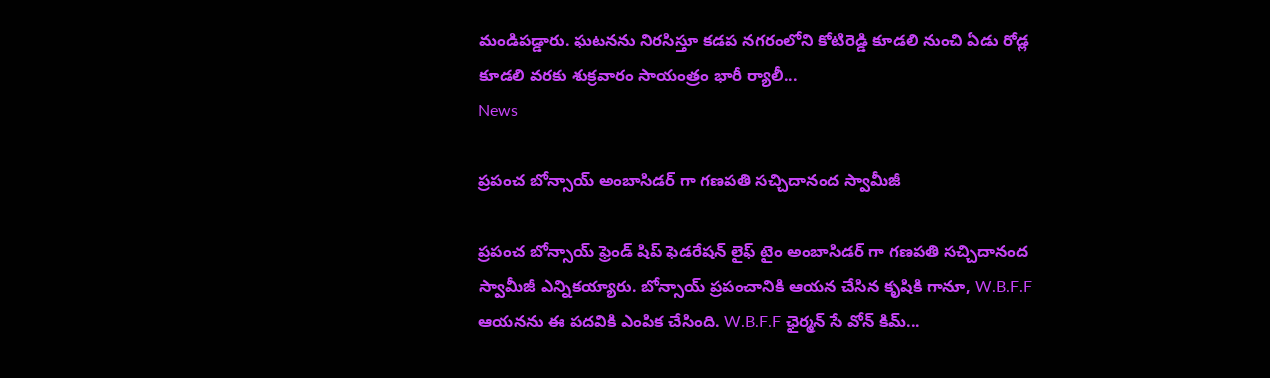మండిపడ్డారు. ఘటనను నిరసిస్తూ కడప నగరంలోని కోటిరెడ్డి కూడలి నుంచి ఏడు రోడ్ల కూడలి వరకు శుక్రవారం సాయంత్రం భారీ ర్యాలీ...
News

ప్రపంచ బోన్సాయ్ అంబాసిడర్ గా గణపతి సచ్చిదానంద స్వామీజీ

ప్రపంచ బోన్సాయ్ ఫ్రెండ్ షిప్ ఫెడరేషన్ లైఫ్ టైం అంబాసిడర్ గా గణపతి సచ్చిదానంద స్వామీజీ ఎన్నికయ్యారు. బోన్సాయ్ ప్రపంచానికి ఆయన చేసిన కృషికి గానూ, W.B.F.F ఆయనను ఈ పదవికి ఎంపిక చేసింది. W.B.F.F ఛైర్మన్ సే వోన్ కిమ్...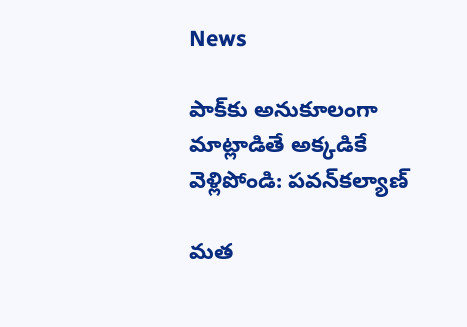News

పాక్‌కు అనుకూలంగా మాట్లాడితే అక్కడికే వెళ్లిపోండి: పవన్‌కల్యాణ్‌

మత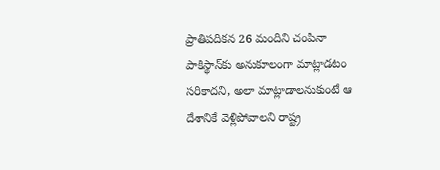ప్రాతిపదికన 26 మందిని చంపినా పాకిస్థాన్‌కు అనుకూలంగా మాట్లాడటం సరికాదని, అలా మాట్లాడాలనుకుంటే ఆ దేశానికే వెళ్లిపోవాలని రాష్ట్ర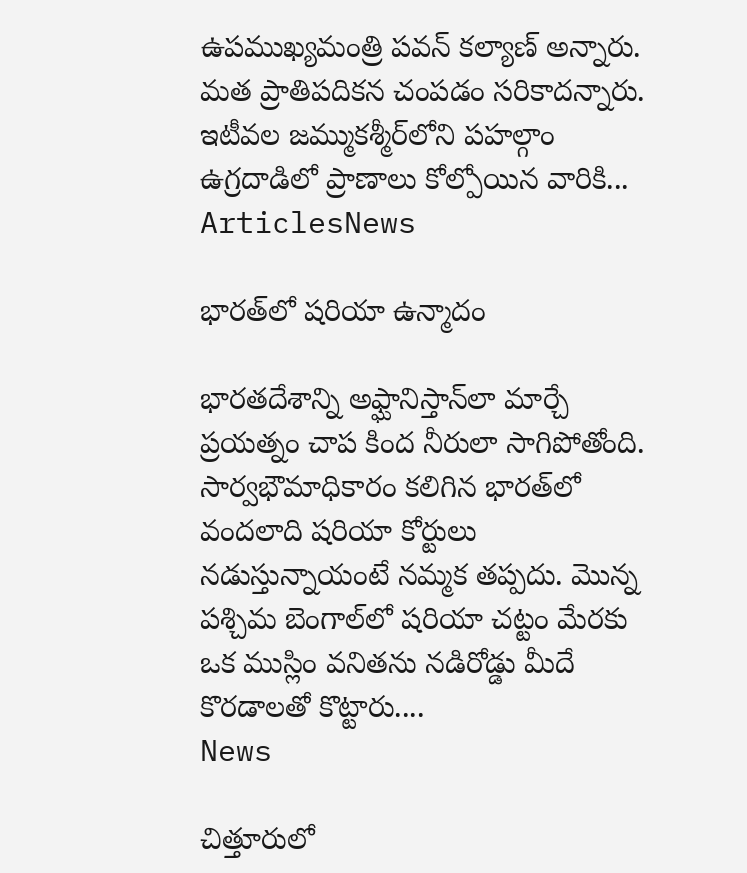ఉపముఖ్యమంత్రి పవన్‌ కల్యాణ్‌ అన్నారు. మత ప్రాతిపదికన చంపడం సరికాదన్నారు. ఇటీవల జమ్ముకశ్మీర్‌లోని పహల్గాం ఉగ్రదాడిలో ప్రాణాలు కోల్పోయిన వారికి...
ArticlesNews

భారత్‌లో షరియా ఉన్మాదం

భారతదేశాన్ని అఫ్ఘానిస్తాన్‌లా మార్చే ప్రయత్నం చాప కింద నీరులా సాగిపోతోంది. సార్వభౌమాధికారం కలిగిన భారత్‌లో వందలాది షరియా కోర్టులు నడుస్తున్నాయంటే నమ్మక తప్పదు. మొన్న పశ్చిమ బెంగాల్‌లో షరియా చట్టం మేరకు ఒక ముస్లిం వనితను నడిరోడ్డు మీదే కొరడాలతో కొట్టారు....
News

చిత్తూరులో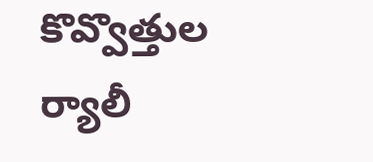కొవ్వొత్తుల ర్యాలీ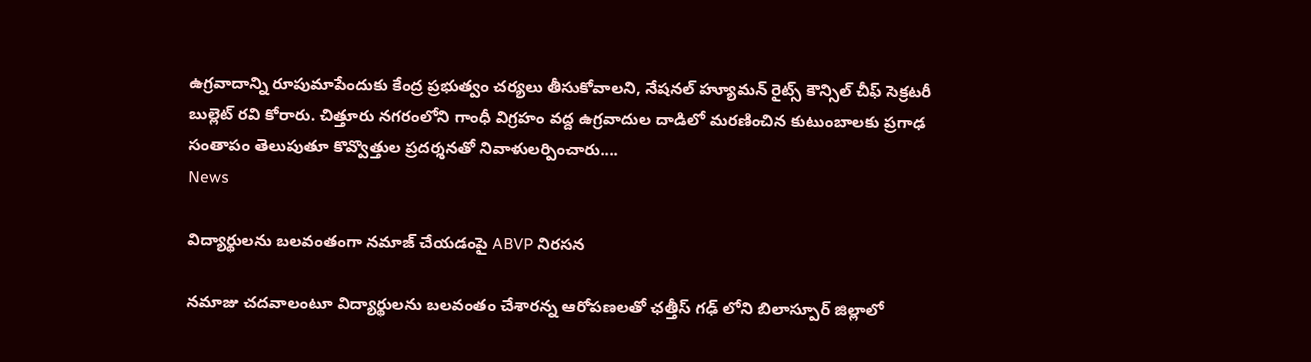ఉగ్రవాదాన్ని రూపుమాపేందుకు కేంద్ర ప్రభుత్వం చర్యలు తీసుకోవాలని, నేషనల్ హ్యూమన్ రైట్స్ కౌన్సిల్ చీఫ్ సెక్రటరీ బుల్లెట్ రవి కోరారు. చిత్తూరు నగరంలోని గాంధీ విగ్రహం వద్ద ఉగ్రవాదుల దాడిలో మరణించిన కుటుంబాలకు ప్రగాఢ సంతాపం తెలుపుతూ కొవ్వొత్తుల ప్రదర్శనతో నివాళులర్పించారు....
News

విద్యార్థులను బలవంతంగా నమాజ్ చేయడంపై ABVP నిరసన

నమాజు చదవాలంటూ విద్యార్థులను బలవంతం చేశారన్న ఆరోపణలతో ఛత్తీస్ గఢ్ లోని బిలాస్పూర్ జిల్లాలో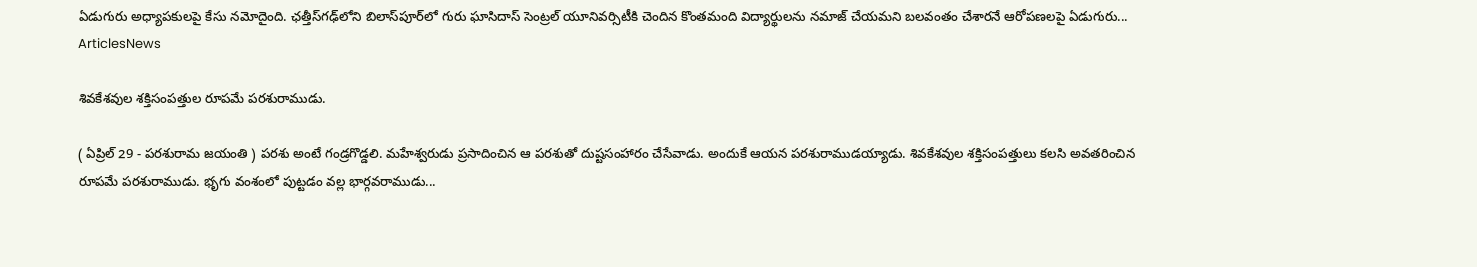ఏడుగురు అధ్యాపకులపై కేసు నమోదైంది. ఛత్తీస్‌గఢ్‌లోని బిలాస్‌పూర్‌లో గురు ఘాసిదాస్ సెంట్రల్ యూనివర్సిటీకి చెందిన కొంతమంది విద్యార్థులను నమాజ్ చేయమని బలవంతం చేశారనే ఆరోపణలపై ఏడుగురు...
ArticlesNews

శివకేశవుల శక్తిసంపత్తుల రూపమే పరశురాముడు.

( ఏప్రిల్‌ 29 - పరశురామ జయంతి ) పరశు అంటే గండ్రగొడ్డలి. మహేశ్వరుడు ప్రసాదించిన ఆ పరశుతో దుష్టసంహారం చేసేవాడు. అందుకే ఆయన పరశురాముడయ్యాడు. శివకేశవుల శక్తిసంపత్తులు కలసి అవతరించిన రూపమే పరశురాముడు. భృగు వంశంలో పుట్టడం వల్ల భార్గవరాముడు...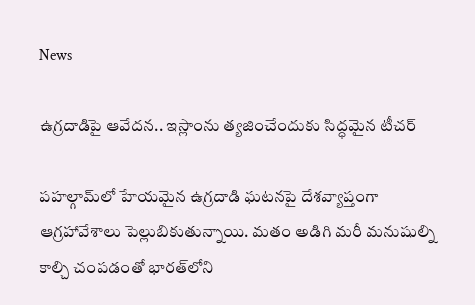News

ఉగ్రదాడిపై ఆవేదన.. ఇస్లాంను త్యజించేందుకు సిద్ధమైన టీచర్

పహల్గామ్‌లో హేయమైన ఉగ్రదాడి ఘటనపై దేశవ్యాప్తంగా ఆగ్రహావేశాలు పెల్లుబికుతున్నాయి. మతం అడిగి మరీ మనుషుల్ని కాల్చి చంపడంతో భారత్‌లోని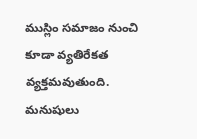ముస్లిం సమాజం నుంచి కూడా వ్యతిరేకత వ్యక్తమవుతుంది. మనుషులు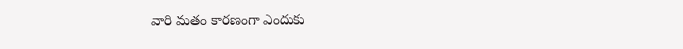వారి మతం కారణంగా ఎందుకు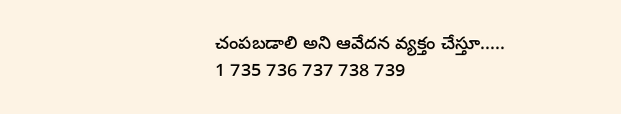చంపబడాలి అని ఆవేదన వ్యక్తం చేస్తూ.....
1 735 736 737 738 739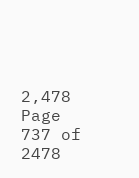2,478
Page 737 of 2478